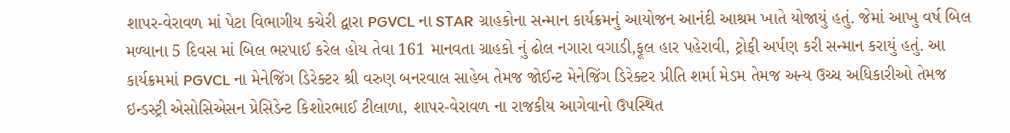શાપર-વેરાવળ માં પેટા વિભાગીય કચેરી દ્વારા PGVCL ના STAR ગ્રાહકોના સન્માન કાર્યક્રમનું આયોજન આનંદી આશ્રમ ખાતે યોજાયું હતું. જેમાં આખુ વર્ષ બિલ મળ્યાના 5 દિવસ માં બિલ ભરપાઈ કરેલ હોય તેવા 161 માનવતા ગ્રાહકો નું ઢોલ નગારા વગાડી,ફૂલ હાર પહેરાવી, ટ્રોફી અર્પણ કરી સન્માન કરાયું હતું. આ કાર્યક્રમમાં PGVCL ના મેનેજિંગ ડિરેક્ટર શ્રી વરુણ બનરવાલ સાહેબ તેમજ જોઈન્ટ મેનેજિંગ ડિરેક્ટર પ્રીતિ શર્મા મેડમ તેમજ અન્ય ઉચ્ચ અધિકારીઓ તેમજ ઇન્ડસ્ટ્રી એસોસિએસન પ્રેસિડેન્ટ કિશોરભાઈ ટીલાળા, શાપર-વેરાવળ ના રાજકીય આગેવાનો ઉપસ્થિત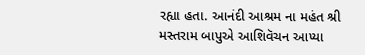રહ્યા હતા. આનંદી આશ્રમ ના મહંત શ્રી મસ્તરામ બાપુએ આશિવૅચન આપ્યા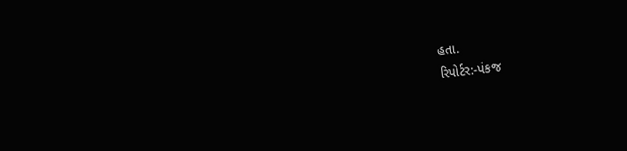હતા.
રિપોર્ટર:-પંકજ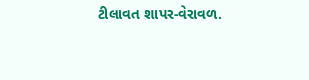ટીલાવત શાપર-વેરાવળ.